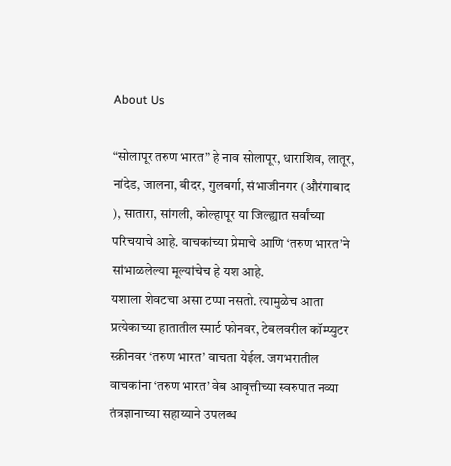About Us

“सोलापूर तरुण भारत” हे नाव सोलापूर, धाराशिव, लातूर, नांदेड, जालना, बीदर, गुलबर्गा, संभाजीनगर (औरंगाबाद ), सातारा, सांगली, कोल्हापूर या जिल्ह्यात सर्वांच्या परिचयाचे आहे. वाचकांच्या प्रेमाचे आणि ‘तरुण भारत’ने सांभाळलेल्या मूल्यांचेच हे यश आहे.
यशाला शेवटचा असा टप्पा नसतो. त्यामुळेच आता प्रत्येकाच्या हातातील स्मार्ट फोनवर, टेबलवरील कॉम्प्युटर स्क्रीनवर ‘तरुण भारत’ वाचता येईल. जगभरातील वाचकांना ‘तरुण भारत’ वेब आवृत्तीच्या स्वरुपात नव्या तंत्रज्ञानाच्या सहाय्याने उपलब्ध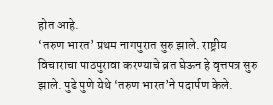होत आहे.
‘तरुण भारत’ प्रथम नागपुरात सुरु झाले. राष्ट्रीय विचाराचा पाठपुरावा करण्याचे व्रत घेऊन हे वृत्तपत्र सुरु झाले. पुढे पुणे येथे ‘तरुण भारत’ने पदार्पण केले.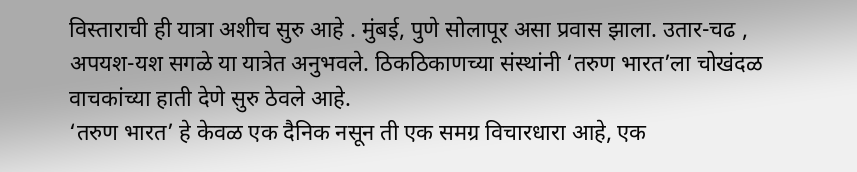विस्ताराची ही यात्रा अशीच सुरु आहे . मुंबई, पुणे सोलापूर असा प्रवास झाला. उतार-चढ , अपयश-यश सगळे या यात्रेत अनुभवले. ठिकठिकाणच्या संस्थांनी ‘तरुण भारत’ला चोखंदळ वाचकांच्या हाती देणे सुरु ठेवले आहे.
‘तरुण भारत’ हे केवळ एक दैनिक नसून ती एक समग्र विचारधारा आहे, एक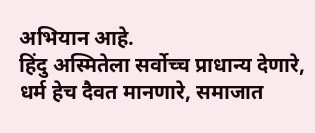अभियान आहे.
हिंदु अस्मितेला सर्वोच्च प्राधान्य देणारे, धर्म हेच दैवत मानणारे, समाजात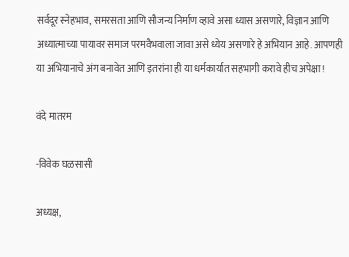सर्वदूर स्नेहभाव, समरसता आणि सौजन्य निर्माण व्हावे असा ध्यास असणारे, विज्ञान आणि अध्यात्माच्या पायावर समाज परमवैभवाला जावा असे ध्येय असणारे हे अभियान आहे. आपणही या अभियानाचे अंग बनावेत आणि इतरांना ही या धर्मकार्यात सहभागी करावे हीच अपेक्षा!

वंदे मातरम

-विवेक घळसासी

अध्यक्ष,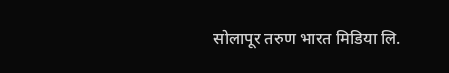सोलापूर तरुण भारत मिडिया लि.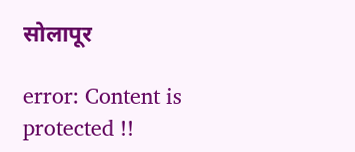सोलापूर

error: Content is protected !!